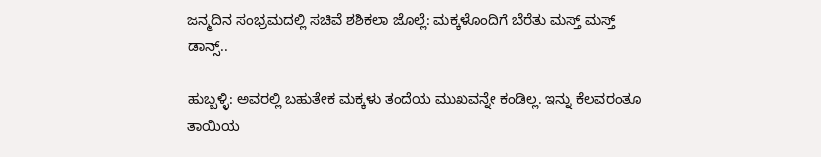ಜನ್ಮದಿನ ಸಂಭ್ರಮದಲ್ಲಿ ಸಚಿವೆ ಶಶಿಕಲಾ ಜೊಲ್ಲೆ: ಮಕ್ಕಳೊಂದಿಗೆ ಬೆರೆತು ಮಸ್ತ್ ಮಸ್ತ್ ಡಾನ್ಸ್..

ಹುಬ್ಬಳ್ಳಿ: ಅವರಲ್ಲಿ ಬಹುತೇಕ ಮಕ್ಕಳು ತಂದೆಯ ಮುಖವನ್ನೇ ಕಂಡಿಲ್ಲ. ಇನ್ನು ಕೆಲವರಂತೂ ತಾಯಿಯ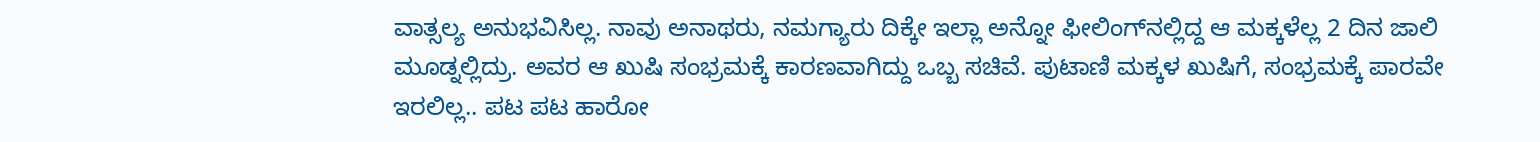ವಾತ್ಸಲ್ಯ ಅನುಭವಿಸಿಲ್ಲ. ನಾವು ಅನಾಥರು, ನಮಗ್ಯಾರು ದಿಕ್ಕೇ ಇಲ್ಲಾ ಅನ್ನೋ ಫೀಲಿಂಗ್‌ನಲ್ಲಿದ್ದ ಆ ಮಕ್ಕಳೆಲ್ಲ 2 ದಿನ ಜಾಲಿ ಮೂಡ್ನಲ್ಲಿದ್ರು. ಅವರ ಆ ಖುಷಿ ಸಂಭ್ರಮಕ್ಕೆ ಕಾರಣವಾಗಿದ್ದು ಒಬ್ಬ ಸಚಿವೆ. ಪುಟಾಣಿ ಮಕ್ಕಳ ಖುಷಿಗೆ, ಸಂಭ್ರಮಕ್ಕೆ ಪಾರವೇ ಇರಲಿಲ್ಲ.. ಪಟ ಪಟ ಹಾರೋ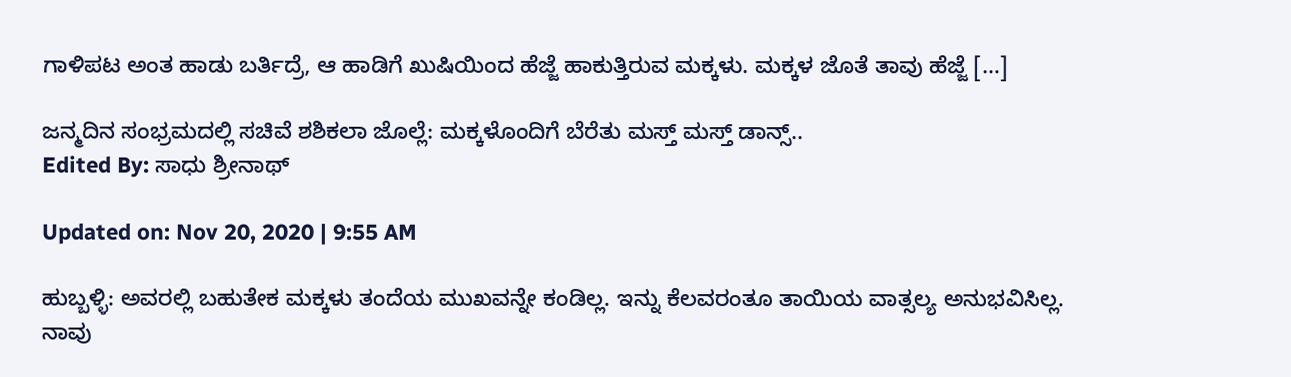ಗಾಳಿಪಟ ಅಂತ ಹಾಡು ಬರ್ತಿದ್ರೆ, ಆ ಹಾಡಿಗೆ ಖುಷಿಯಿಂದ ಹೆಜ್ಜೆ ಹಾಕುತ್ತಿರುವ ಮಕ್ಕಳು. ಮಕ್ಕಳ ಜೊತೆ ತಾವು ಹೆಜ್ಜೆ […]

ಜನ್ಮದಿನ ಸಂಭ್ರಮದಲ್ಲಿ ಸಚಿವೆ ಶಶಿಕಲಾ ಜೊಲ್ಲೆ: ಮಕ್ಕಳೊಂದಿಗೆ ಬೆರೆತು ಮಸ್ತ್ ಮಸ್ತ್ ಡಾನ್ಸ್..
Edited By: ಸಾಧು ಶ್ರೀನಾಥ್

Updated on: Nov 20, 2020 | 9:55 AM

ಹುಬ್ಬಳ್ಳಿ: ಅವರಲ್ಲಿ ಬಹುತೇಕ ಮಕ್ಕಳು ತಂದೆಯ ಮುಖವನ್ನೇ ಕಂಡಿಲ್ಲ. ಇನ್ನು ಕೆಲವರಂತೂ ತಾಯಿಯ ವಾತ್ಸಲ್ಯ ಅನುಭವಿಸಿಲ್ಲ. ನಾವು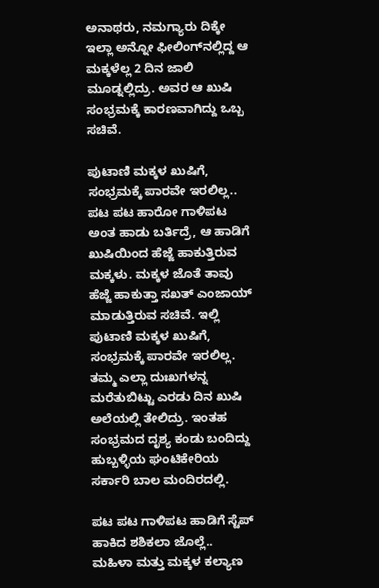ಅನಾಥರು, ನಮಗ್ಯಾರು ದಿಕ್ಕೇ ಇಲ್ಲಾ ಅನ್ನೋ ಫೀಲಿಂಗ್‌ನಲ್ಲಿದ್ದ ಆ ಮಕ್ಕಳೆಲ್ಲ 2 ದಿನ ಜಾಲಿ ಮೂಡ್ನಲ್ಲಿದ್ರು. ಅವರ ಆ ಖುಷಿ ಸಂಭ್ರಮಕ್ಕೆ ಕಾರಣವಾಗಿದ್ದು ಒಬ್ಬ ಸಚಿವೆ.

ಪುಟಾಣಿ ಮಕ್ಕಳ ಖುಷಿಗೆ, ಸಂಭ್ರಮಕ್ಕೆ ಪಾರವೇ ಇರಲಿಲ್ಲ..
ಪಟ ಪಟ ಹಾರೋ ಗಾಳಿಪಟ ಅಂತ ಹಾಡು ಬರ್ತಿದ್ರೆ, ಆ ಹಾಡಿಗೆ ಖುಷಿಯಿಂದ ಹೆಜ್ಜೆ ಹಾಕುತ್ತಿರುವ ಮಕ್ಕಳು. ಮಕ್ಕಳ ಜೊತೆ ತಾವು ಹೆಜ್ಜೆ ಹಾಕುತ್ತಾ ಸಖತ್ ಎಂಜಾಯ್ ಮಾಡುತ್ತಿರುವ ಸಚಿವೆ. ಇಲ್ಲಿ ಪುಟಾಣಿ ಮಕ್ಕಳ ಖುಷಿಗೆ, ಸಂಭ್ರಮಕ್ಕೆ ಪಾರವೇ ಇರಲಿಲ್ಲ. ತಮ್ಮ ಎಲ್ಲಾ ದುಃಖಗಳನ್ನ ಮರೆತುಬಿಟ್ಟು ಎರಡು ದಿನ ಖುಷಿ ಅಲೆಯಲ್ಲಿ ತೇಲಿದ್ರು. ಇಂತಹ ಸಂಭ್ರಮದ ದೃಶ್ಯ ಕಂಡು ಬಂದಿದ್ದು ಹುಬ್ಬಳ್ಳಿಯ ಘಂಟಿಕೇರಿಯ ಸರ್ಕಾರಿ ಬಾಲ ಮಂದಿರದಲ್ಲಿ.

ಪಟ ಪಟ ಗಾಳಿಪಟ ಹಾಡಿಗೆ ಸ್ಟೆಪ್ ಹಾಕಿದ ಶಶಿಕಲಾ ಜೊಲ್ಲೆ..
ಮಹಿಳಾ ಮತ್ತು ಮಕ್ಕಳ ಕಲ್ಯಾಣ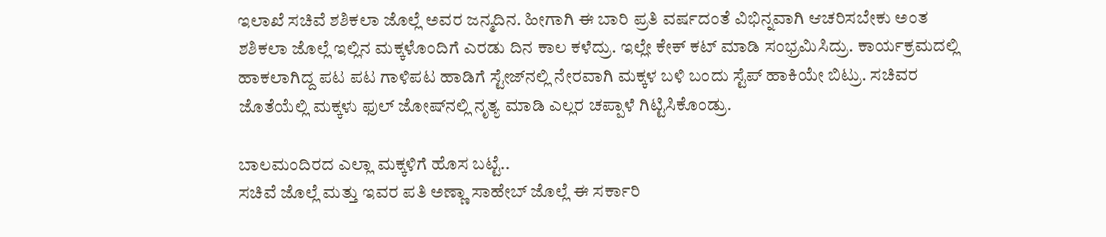ಇಲಾಖೆ ಸಚಿವೆ ಶಶಿಕಲಾ ಜೊಲ್ಲೆ ಅವರ ಜನ್ಮದಿನ. ಹೀಗಾಗಿ ಈ ಬಾರಿ ಪ್ರತಿ ವರ್ಷದಂತೆ ವಿಭಿನ್ನವಾಗಿ ಆಚರಿಸಬೇಕು ಅಂತ ಶಶಿಕಲಾ ಜೊಲ್ಲೆ ಇಲ್ಲಿನ ಮಕ್ಕಳೊಂದಿಗೆ ಎರಡು ದಿನ ಕಾಲ ಕಳೆದ್ರು. ಇಲ್ಲೇ ಕೇಕ್ ಕಟ್ ಮಾಡಿ ಸಂಭ್ರಮಿಸಿದ್ರು. ಕಾರ್ಯಕ್ರಮದಲ್ಲಿ ಹಾಕಲಾಗಿದ್ದ ಪಟ ಪಟ ಗಾಳಿಪಟ ಹಾಡಿಗೆ ಸ್ಟೇಜ್‌ನಲ್ಲಿ ನೇರವಾಗಿ ಮಕ್ಕಳ ಬಳಿ ಬಂದು ಸ್ಟೆಪ್ ಹಾಕಿಯೇ ಬಿಟ್ರು. ಸಚಿವರ ಜೊತೆಯೆಲ್ಲಿ ಮಕ್ಕಳು ಫುಲ್ ಜೋಷ್‌ನಲ್ಲಿ ನೃತ್ಯ ಮಾಡಿ ಎಲ್ಲರ ಚಪ್ಪಾಳೆ ಗಿಟ್ಟಿಸಿಕೊಂಡ್ರು.

ಬಾಲಮಂದಿರದ ಎಲ್ಲಾ ಮಕ್ಕಳಿಗೆ ಹೊಸ ಬಟ್ಟೆ..
ಸಚಿವೆ ಜೊಲ್ಲೆ ಮತ್ತು ಇವರ ಪತಿ ಅಣ್ಣಾ ಸಾಹೇಬ್ ಜೊಲ್ಲೆ ಈ ಸರ್ಕಾರಿ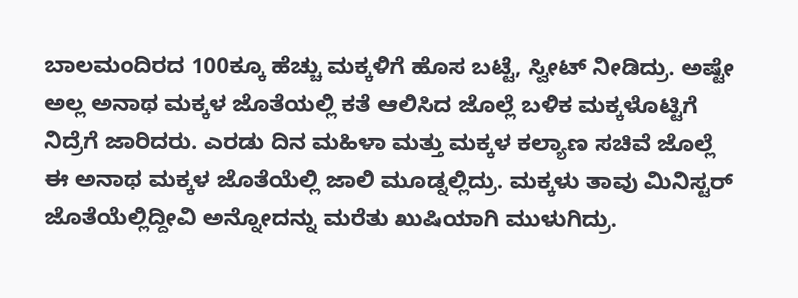ಬಾಲಮಂದಿರದ 100ಕ್ಕೂ ಹೆಚ್ಚು ಮಕ್ಕಳಿಗೆ ಹೊಸ ಬಟ್ಟೆ, ಸ್ವೀಟ್ ನೀಡಿದ್ರು. ಅಷ್ಟೇ ಅಲ್ಲ ಅನಾಥ ಮಕ್ಕಳ ಜೊತೆಯಲ್ಲಿ ಕತೆ ಆಲಿಸಿದ ಜೊಲ್ಲೆ ಬಳಿಕ ಮಕ್ಕಳೊಟ್ಟಿಗೆ ನಿದ್ರೆಗೆ ಜಾರಿದರು. ಎರಡು ದಿನ ಮಹಿಳಾ ಮತ್ತು ಮಕ್ಕಳ ಕಲ್ಯಾಣ ಸಚಿವೆ ಜೊಲ್ಲೆ ಈ ಅನಾಥ ಮಕ್ಕಳ ಜೊತೆಯೆಲ್ಲಿ ಜಾಲಿ ಮೂಡ್ನಲ್ಲಿದ್ರು. ಮಕ್ಕಳು ತಾವು ಮಿನಿಸ್ಟರ್ ಜೊತೆಯೆಲ್ಲಿದ್ದೀವಿ ಅನ್ನೋದನ್ನು ಮರೆತು ಖುಷಿಯಾಗಿ ಮುಳುಗಿದ್ರು.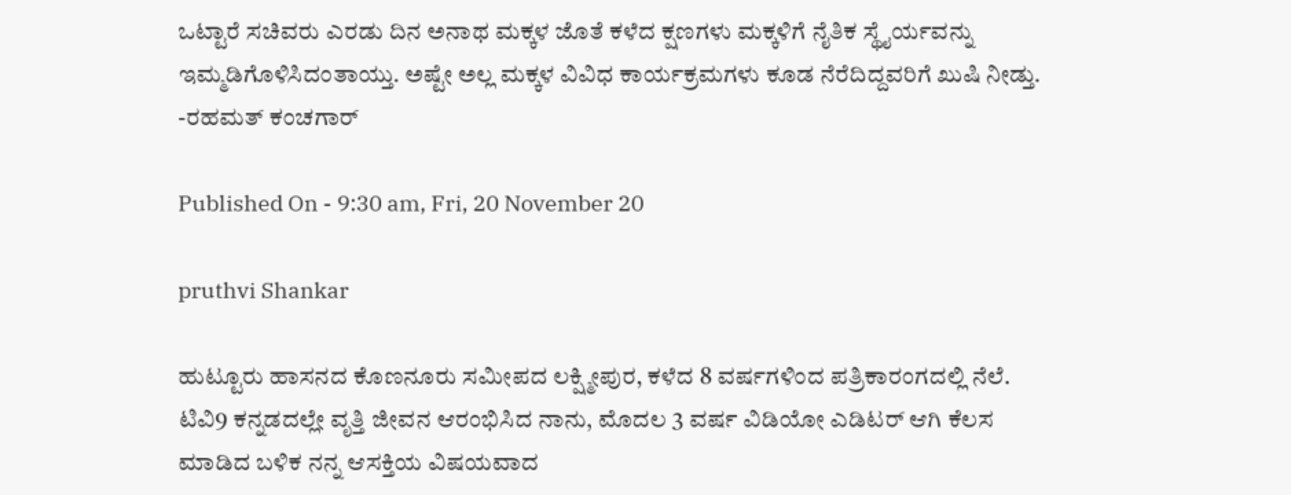ಒಟ್ಟಾರೆ ಸಚಿವರು ಎರಡು ದಿನ ಅನಾಥ ಮಕ್ಕಳ ಜೊತೆ ಕಳೆದ ಕ್ಷಣಗಳು ಮಕ್ಕಳಿಗೆ ನೈತಿಕ ಸ್ಥೈರ್ಯವನ್ನು ಇಮ್ಮಡಿಗೊಳಿಸಿದಂತಾಯ್ತು. ಅಷ್ಟೇ ಅಲ್ಲ ಮಕ್ಕಳ ವಿವಿಧ ಕಾರ್ಯಕ್ರಮಗಳು ಕೂಡ ನೆರೆದಿದ್ದವರಿಗೆ ಖುಷಿ ನೀಡ್ತು.
-ರಹಮತ್ ಕಂಚಗಾರ್

Published On - 9:30 am, Fri, 20 November 20

pruthvi Shankar

ಹುಟ್ಟೂರು ಹಾಸನದ ಕೊಣನೂರು ಸಮೀಪದ ಲಕ್ಷ್ಮೀಪುರ, ಕಳೆದ 8 ವರ್ಷಗಳಿಂದ ಪತ್ರಿಕಾರಂಗದಲ್ಲಿ ನೆಲೆ. ಟಿವಿ9 ಕನ್ನಡದಲ್ಲೇ ವೃತ್ತಿ ಜೀವನ ಆರಂಭಿಸಿದ ನಾನು, ಮೊದಲ 3 ವರ್ಷ ವಿಡಿಯೋ ಎಡಿಟರ್ ಆಗಿ ಕೆಲಸ ಮಾಡಿದ ಬಳಿಕ ನನ್ನ ಆಸಕ್ತಿಯ ವಿಷಯವಾದ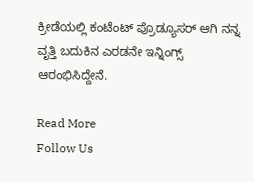ಕ್ರೀಡೆಯಲ್ಲಿ ಕಂಟೆಂಟ್ ಪ್ರೊಡ್ಯೂಸರ್ ಆಗಿ ನನ್ನ ವೃತ್ತಿ ಬದುಕಿನ ಎರಡನೇ ಇನ್ನಿಂಗ್ಸ್ ಆರಂಭಿಸಿದ್ದೇನೆ.

Read More
Follow Us